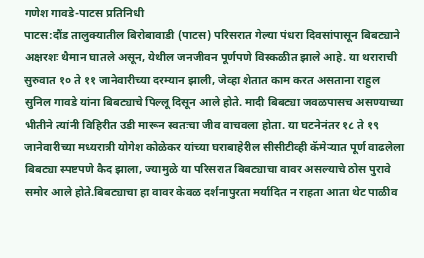गणेश गावडे-पाटस प्रतिनिधी
पाटस:दौंड तालुक्यातील बिरोबावाडी (पाटस) परिसरात गेल्या पंधरा दिवसांपासून बिबट्याने अक्षरशः थैमान घातले असून, येथील जनजीवन पूर्णपणे विस्कळीत झाले आहे. या थराराची सुरुवात १० ते ११ जानेवारीच्या दरम्यान झाली, जेव्हा शेतात काम करत असताना राहुल सुनिल गावडे यांना बिबट्याचे पिल्लू दिसून आले होते. मादी बिबट्या जवळपासच असण्याच्या भीतीने त्यांनी विहिरीत उडी मारून स्वतःचा जीव वाचवला होता. या घटनेनंतर १८ ते १९ जानेवारीच्या मध्यरात्री योगेश कोळेकर यांच्या घराबाहेरील सीसीटीव्ही कॅमेऱ्यात पूर्ण वाढलेला बिबट्या स्पष्टपणे कैद झाला, ज्यामुळे या परिसरात बिबट्याचा वावर असल्याचे ठोस पुरावे समोर आले होते.बिबट्याचा हा वावर केवळ दर्शनापुरता मर्यादित न राहता आता थेट पाळीव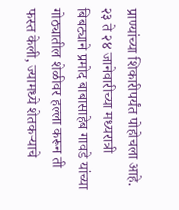प्राण्यांच्या शिकारीपर्यंत पोहोचला आहे.
२३ ते २४ जानेवारीच्या मध्यरात्री बिबट्याने प्रमोद बाबासाहेब गावडे यांच्या गोठ्यातील शेळीवर हल्ला करून ती फस्त केली, ज्यामध्ये शेतकऱ्याचे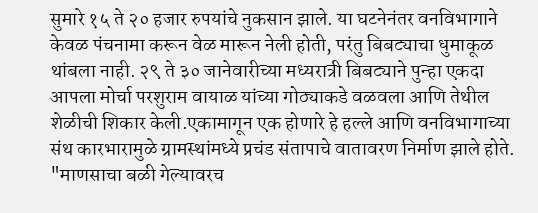सुमारे १५ ते २० हजार रुपयांचे नुकसान झाले. या घटनेनंतर वनविभागाने केवळ पंचनामा करून वेळ मारून नेली होती, परंतु बिबट्याचा धुमाकूळ थांबला नाही. २९ ते ३० जानेवारीच्या मध्यरात्री बिबट्याने पुन्हा एकदा आपला मोर्चा परशुराम वायाळ यांच्या गोठ्याकडे वळवला आणि तेथील शेळीची शिकार केली.एकामागून एक होणारे हे हल्ले आणि वनविभागाच्या संथ कारभारामुळे ग्रामस्थांमध्ये प्रचंड संतापाचे वातावरण निर्माण झाले होते. "माणसाचा बळी गेल्यावरच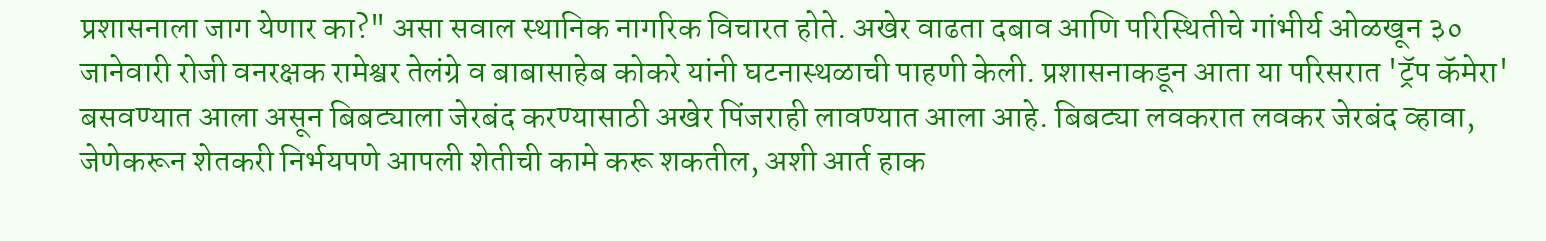प्रशासनाला जाग येणार का?" असा सवाल स्थानिक नागरिक विचारत होते. अखेर वाढता दबाव आणि परिस्थितीचे गांभीर्य ओळखून ३० जानेवारी रोजी वनरक्षक रामेश्वर तेलंग्रे व बाबासाहेब कोकरे यांनी घटनास्थळाची पाहणी केली. प्रशासनाकडून आता या परिसरात 'ट्रॅप कॅमेरा' बसवण्यात आला असून बिबट्याला जेरबंद करण्यासाठी अखेर पिंजराही लावण्यात आला आहे. बिबट्या लवकरात लवकर जेरबंद व्हावा, जेणेकरून शेतकरी निर्भयपणे आपली शेतीची कामे करू शकतील, अशी आर्त हाक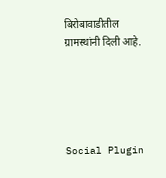बिरोबावाडीतील ग्रामस्थांनी दिली आहे.





Social Plugin